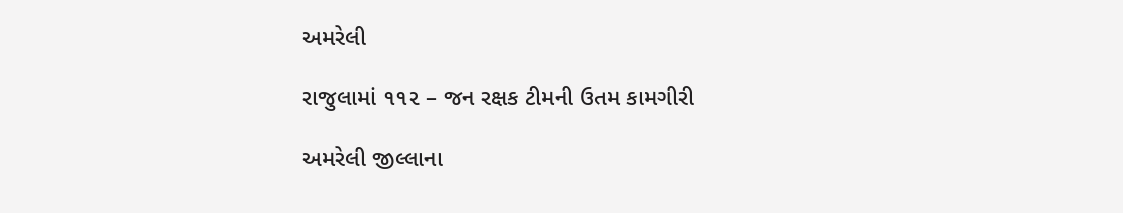અમરેલી

રાજુલામાં ૧૧૨ – જન રક્ષક ટીમની ઉતમ કામગીરી

અમરેલી જીલ્લાના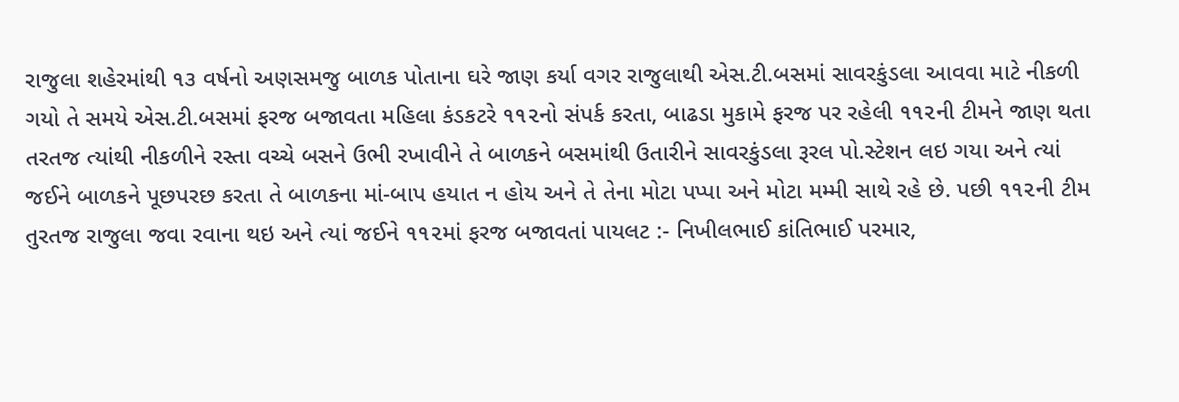રાજુલા શહેરમાંથી ૧૩ વર્ષનો અણસમજુ બાળક પોતાના ઘરે જાણ કર્યા વગર રાજુલાથી એસ.ટી.બસમાં સાવરકુંડલા આવવા માટે નીકળી ગયો તે સમયે એસ.ટી.બસમાં ફરજ બજાવતા મહિલા કંડકટરે ૧૧૨નો સંપર્ક કરતા, બાઢડા મુકામે ફરજ પર રહેલી ૧૧૨ની ટીમને જાણ થતા તરતજ ત્યાંથી નીકળીને રસ્તા વચ્ચે બસને ઉભી રખાવીને તે બાળકને બસમાંથી ઉતારીને સાવરકુંડલા રૂરલ પો.સ્ટેશન લઇ ગયા અને ત્યાં જઈને બાળકને પૂછપરછ કરતા તે બાળકના માં-બાપ હયાત ન હોય અને તે તેના મોટા પપ્પા અને મોટા મમ્મી સાથે રહે છે. પછી ૧૧૨ની ટીમ તુરતજ રાજુલા જવા રવાના થઇ અને ત્યાં જઈને ૧૧૨માં ફરજ બજાવતાં પાયલટ :- નિખીલભાઈ કાંતિભાઈ પરમાર,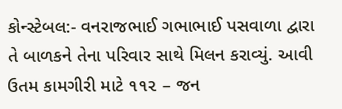કોન્સ્ટેબલ:- વનરાજભાઈ ગભાભાઈ પસવાળા દ્વારા તે બાળકને તેના પરિવાર સાથે મિલન કરાવ્યું. આવી ઉતમ કામગીરી માટે ૧૧૨ – જન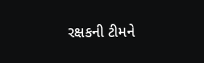રક્ષકની ટીમને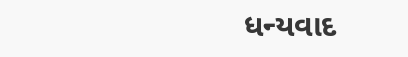ધન્યવાદ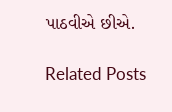પાઠવીએ છીએ.

Related Posts